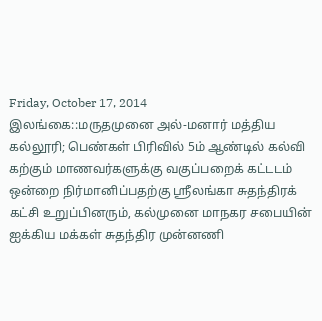Friday, October 17, 2014
இலங்கை::மருதமுனை அல்-மனார் மத்திய கல்லூரி; பெண்கள் பிரிவில் 5ம் ஆண்டில் கல்வி கற்கும் மாணவர்களுக்கு வகுப்பறைக் கட்டடம் ஒன்றை நிர்மானிப்பதற்கு ஸ்ரீலங்கா சுதந்திரக் கட்சி உறுப்பினரும், கல்முனை மாநகர சபையின் ஐக்கிய மக்கள் சுதந்திர முன்னணி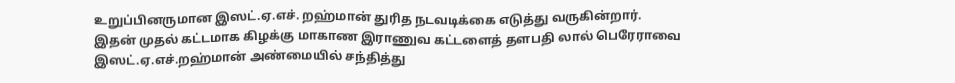உறுப்பினருமான இஸட்.ஏ.எச். றஹ்மான் துரித நடவடிக்கை எடுத்து வருகின்றார்.
இதன் முதல் கட்டமாக கிழக்கு மாகாண இராணுவ கட்டளைத் தளபதி லால் பெரேராவை இஸட்.ஏ.எச்.றஹ்மான் அண்மையில் சந்தித்து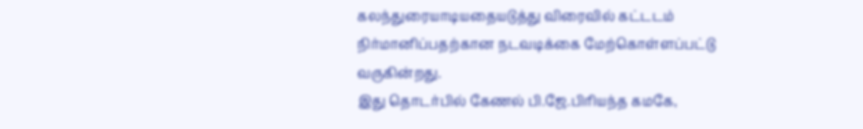கலந்துரையாடியதையடுத்து விரைவில் கட்டடம் நிர்மானிப்பதற்கான நடவடிக்கை மேற்கொள்ளப்பட்டு வருகின்றது.
இது தொடர்பில் கேணல் பி.ஜே.பிரியந்த கமகே,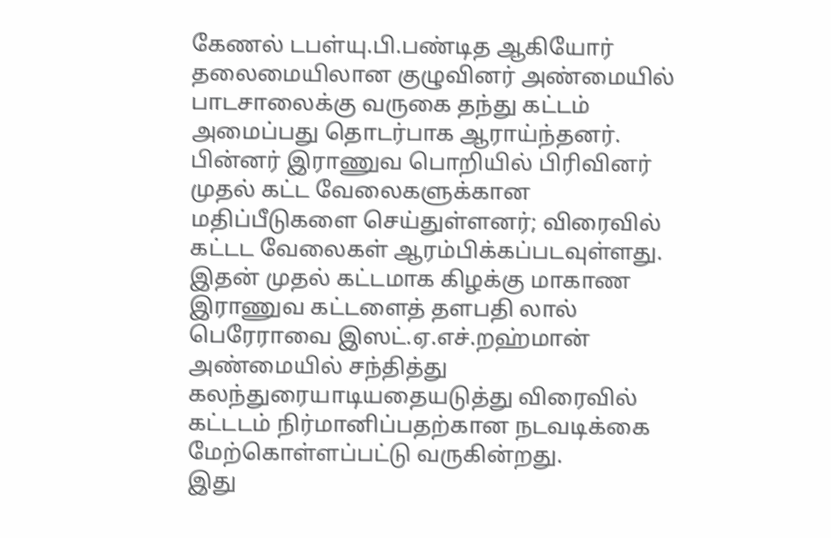கேணல் டபள்யு.பி.பண்டித ஆகியோர் தலைமையிலான குழுவினர் அண்மையில் பாடசாலைக்கு வருகை தந்து கட்டம் அமைப்பது தொடர்பாக ஆராய்ந்தனர்.
பின்னர் இராணுவ பொறியில் பிரிவினர் முதல் கட்ட வேலைகளுக்கான மதிப்பீடுகளை செய்துள்ளனர்; விரைவில் கட்டட வேலைகள் ஆரம்பிக்கப்படவுள்ளது.
இதன் முதல் கட்டமாக கிழக்கு மாகாண இராணுவ கட்டளைத் தளபதி லால் பெரேராவை இஸட்.ஏ.எச்.றஹ்மான் அண்மையில் சந்தித்து கலந்துரையாடியதையடுத்து விரைவில் கட்டடம் நிர்மானிப்பதற்கான நடவடிக்கை மேற்கொள்ளப்பட்டு வருகின்றது.
இது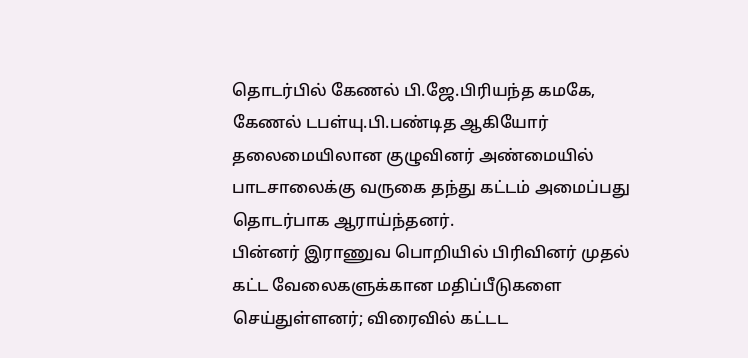தொடர்பில் கேணல் பி.ஜே.பிரியந்த கமகே, கேணல் டபள்யு.பி.பண்டித ஆகியோர் தலைமையிலான குழுவினர் அண்மையில் பாடசாலைக்கு வருகை தந்து கட்டம் அமைப்பது தொடர்பாக ஆராய்ந்தனர்.
பின்னர் இராணுவ பொறியில் பிரிவினர் முதல் கட்ட வேலைகளுக்கான மதிப்பீடுகளை செய்துள்ளனர்; விரைவில் கட்டட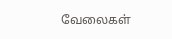வேலைகள்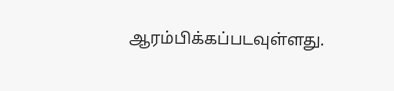ஆரம்பிக்கப்படவுள்ளது.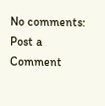No comments:
Post a Comment